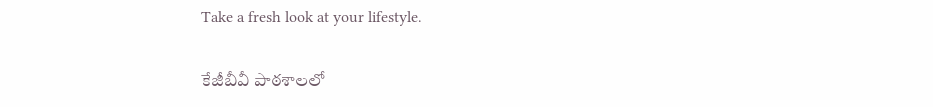Take a fresh look at your lifestyle.

కేజీబీవీ పాఠశాలలో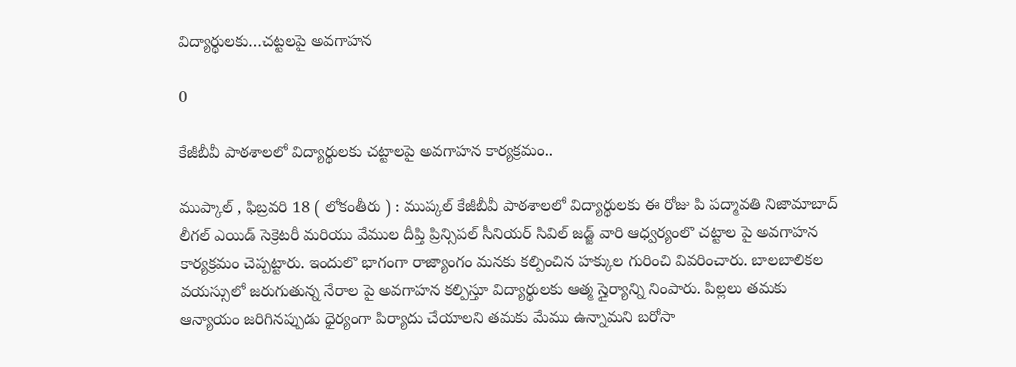విద్యార్థులకు…చట్టలపై అవగాహన

0

కేజీబీవీ పాఠశాలలో విద్యార్థులకు చట్టాలపై అవగాహన కార్యక్రమం..

ముప్కాల్ , ఫిబ్రవరి 18 ( లోకంతీరు ) : ముప్కల్ కేజీబీవీ పాఠశాలలో విద్యార్థులకు ఈ రోజు పి పద్మావతి నిజామాబాద్ లీగల్ ఎయిడ్ సెక్రెటరీ మరియు వేముల దీప్తి ప్రిన్సిపల్ సీనియర్ సివిల్ జడ్జ్ వారి ఆధ్వర్యంలొ చట్టాల పై అవగాహన కార్యక్రమం చెప్పట్టారు. ఇందులొ భాగంగా రాజ్యాంగం మనకు కల్పించిన హక్కుల గురించి వివరించారు. బాలబాలికల వయస్సులో జరుగుతున్న నేరాల పై అవగాహన కల్పిస్తూ విద్యార్థులకు ఆత్మ స్తైర్యాన్ని నింపారు. పిల్లలు తమకు ఆన్యాయం జరిగినప్పుడు ధైర్యంగా పిర్యాదు చేయాలని తమకు మేము ఉన్నామని బరోసా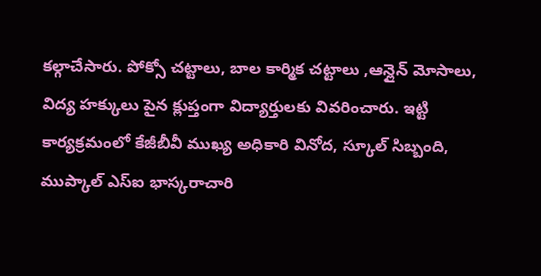కల్గాచేసారు. పోక్సో చట్టాలు, బాల కార్మిక చట్టాలు ,ఆన్లైన్ మోసాలు, విద్య హక్కులు పైన క్లుప్తంగా విద్యార్తులకు వివరించారు. ఇట్టి కార్యక్రమంలో కేజీబీవీ ముఖ్య అధికారి వినోద, స్కూల్ సిబ్బంది, ముప్కాల్ ఎస్ఐ భాస్కరాచారి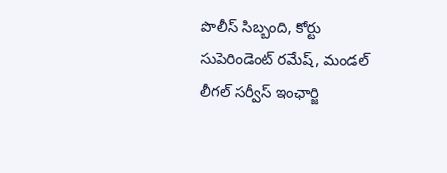పొలీస్ సిబ్బంది, కోర్టు సుపెరిండెంట్ రమేష్, మండల్ లీగల్ సర్వీస్ ఇంఛార్జి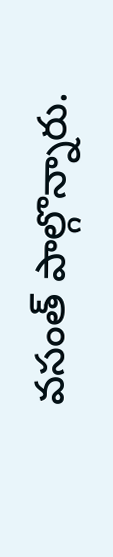వసంత్ పాల్గొన్నారు.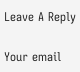Leave A Reply

Your email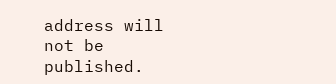address will not be published.